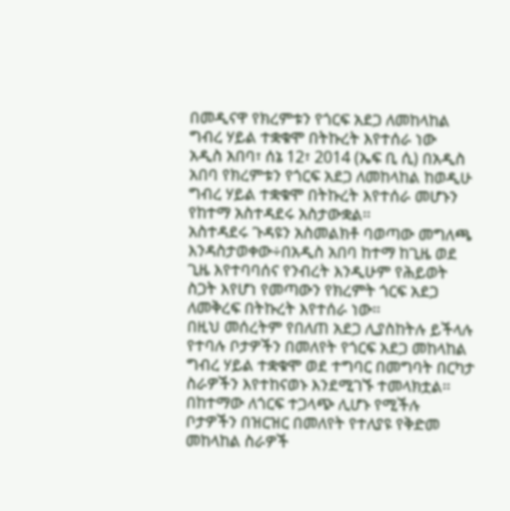በመዲናዋ የክረምቱን የጎርፍ አደጋ ለመከላከል ግብረ ሃይል ተቋቁሞ በትኩረት እየተሰራ ነው
አዲስ አበባ፣ ሰኔ 12፣ 2014 (ኤፍ ቢ ሲ) በአዲስ አበባ የክረምቱን የጎርፍ አደጋ ለመከላከል ከወዲሁ ግብረ ሃይል ተቋቁሞ በትኩረት እየተሰራ መሆኑን የከተማ አስተዳደሩ አስታውቋል፡፡
አስተዳደሩ ጉዳዩን አስመልክቶ ባወጣው መግለጫ እንዳስታወቀው÷በአዲስ አበባ ከተማ ከጊዜ ወደ ጊዜ እየተባባሰና የንብረት እንዲሁም የሕይወት ስጋት እየሆነ የመጣውን የክረምት ጎርፍ አደጋ ለመቅረፍ በትኩረት እየተሰራ ነው፡፡
በዚህ መሰረትም የበለጠ አደጋ ሊያስከትሉ ይችላሉ የተባሉ ቦታዎችን በመለየት የጎርፍ አደጋ መከላከል ግብረ ሃይል ተቋቁሞ ወደ ተግባር በመግባት በርካታ ስራዎችን እየተከናወኑ እንደሚገኙ ተመላክቷል፡፡
በከተማው ለጎርፍ ተጋላጭ ሊሆኑ የሚችሉ ቦታዎችን በዝርዝር በመለየት የተለያዩ የቅድመ መከላከል ስራዎች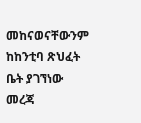መከናወናቸውንም ከከንቲባ ጽህፈት ቤት ያገኘነው መረጃ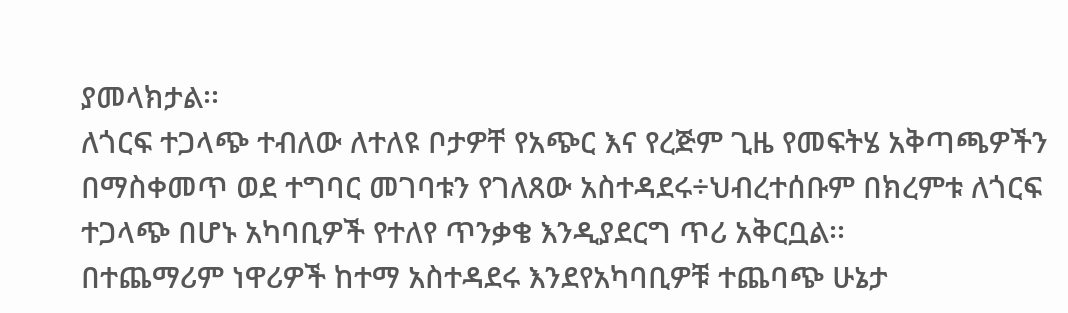ያመላክታል፡፡
ለጎርፍ ተጋላጭ ተብለው ለተለዩ ቦታዎቸ የአጭር እና የረጅም ጊዜ የመፍትሄ አቅጣጫዎችን በማስቀመጥ ወደ ተግባር መገባቱን የገለጸው አስተዳደሩ÷ህብረተሰቡም በክረምቱ ለጎርፍ ተጋላጭ በሆኑ አካባቢዎች የተለየ ጥንቃቄ እንዲያደርግ ጥሪ አቅርቧል፡፡
በተጨማሪም ነዋሪዎች ከተማ አስተዳደሩ እንደየአካባቢዎቹ ተጨባጭ ሁኔታ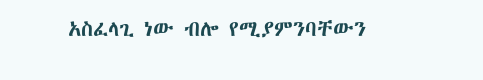አስፈላጊ ነው ብሎ የሚያምንባቸውን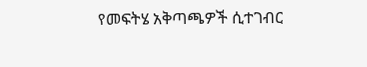የመፍትሄ አቅጣጫዎች ሲተገብር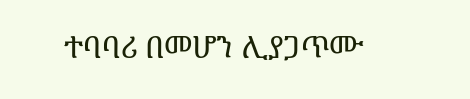ተባባሪ በመሆን ሊያጋጥሙ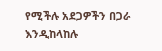የሚችሉ አደጋዎችን በጋራ እንዲከላከሉ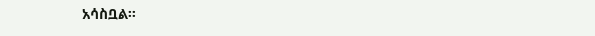አሳስቧል፡፡